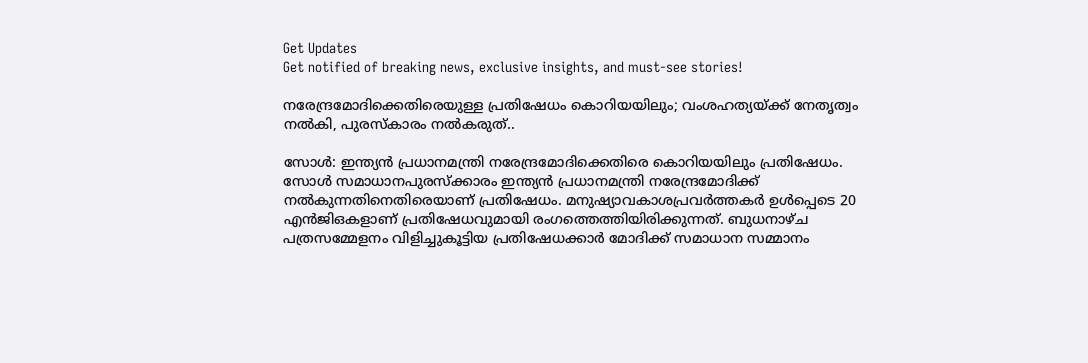Get Updates
Get notified of breaking news, exclusive insights, and must-see stories!

നരേന്ദ്രമോദിക്കെതിരെയുള്ള പ്രതിഷേധം കൊറിയയിലും; വംശഹത്യയ്ക്ക് നേതൃത്വം നല്‍കി, പുരസ്കാരം നൽകരുത്..

സോൾ: ഇന്ത്യൻ പ്രധാനമന്ത്രി നരേന്ദ്രമോദിക്കെതിരെ കൊറിയയിലും പ്രതിഷേധം. സോള്‍ സമാധാനപുരസ്‌ക്കാരം ഇന്ത്യന്‍ പ്രധാനമന്ത്രി നരേന്ദ്രമോദിക്ക് നല്‍കുന്നതിനെതിരെയാണ് പ്രതിഷേധം. മനുഷ്യാവകാശപ്രവര്‍ത്തകര്‍ ഉള്‍പ്പെടെ 20 എന്‍ജിഒകളാണ് പ്രതിഷേധവുമായി രംഗത്തെത്തിയിരിക്കുന്നത്. ബുധനാഴ്ച പത്രസമ്മേളനം വിളിച്ചുകൂട്ടിയ പ്രതിഷേധക്കാര്‍ മോദിക്ക് സമാധാന സമ്മാനം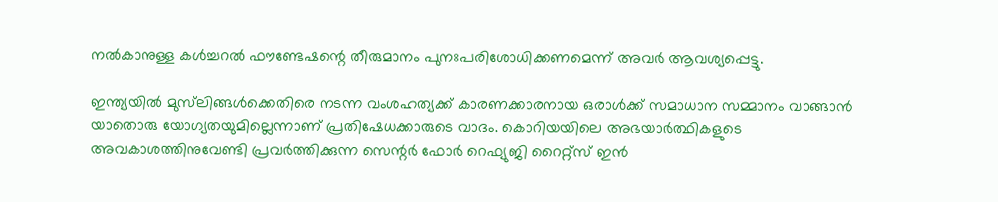നല്‍കാനുള്ള കള്‍ച്ചറല്‍ ഫൗണ്ടേഷന്റെ തീരുമാനം പുനഃപരിശോധിക്കണമെന്ന് അവർ ആവശ്യപ്പെട്ടു.

ഇന്ത്യയില്‍ മുസ്‌ലിങ്ങള്‍ക്കെതിരെ നടന്ന വംശഹത്യക്ക് കാരണക്കാരനായ ഒരാള്‍ക്ക് സമാധാന സമ്മാനം വാങ്ങാന്‍ യാതൊരു യോഗ്യതയുമില്ലെന്നാണ് പ്രതിഷേധക്കാരുടെ വാദം. കൊറിയയിലെ അഭയാര്‍ത്ഥികളുടെ അവകാശത്തിനുവേണ്ടി പ്രവര്‍ത്തിക്കുന്ന സെന്റര്‍ ഫോര്‍ റെഫ്യുജി റൈറ്റ്‌സ് ഇന്‍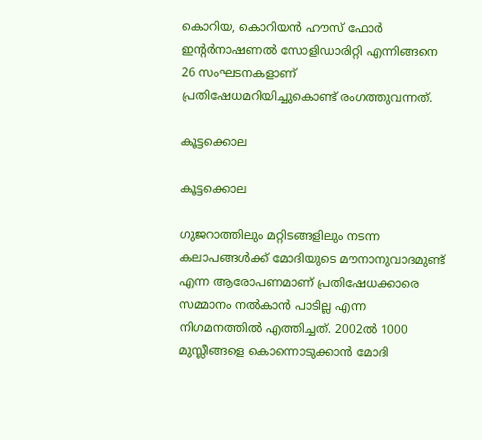കൊറിയ, കൊറിയന്‍ ഹൗസ് ഫോര്‍ ഇന്റര്‍നാഷണല്‍ സോളിഡാരിറ്റി എന്നിങ്ങനെ 26 സംഘടനകളാണ് പ്രതിഷേധമറിയിച്ചുകൊണ്ട് രംഗത്തുവന്നത്.

കൂട്ടക്കൊല

കൂട്ടക്കൊല

ഗുജറാത്തിലും മറ്റിടങ്ങളിലും നടന്ന കലാപങ്ങള്‍ക്ക് മോദിയുടെ മൗനാനുവാദമുണ്ട് എന്ന ആരോപണമാണ് പ്രതിഷേധക്കാരെ സമ്മാനം നല്‍കാന്‍ പാടില്ല എന്ന നിഗമനത്തില്‍ എത്തിച്ചത്. 2002ല്‍ 1000 മുസ്ലീങ്ങളെ കൊന്നൊടുക്കാന്‍ മോദി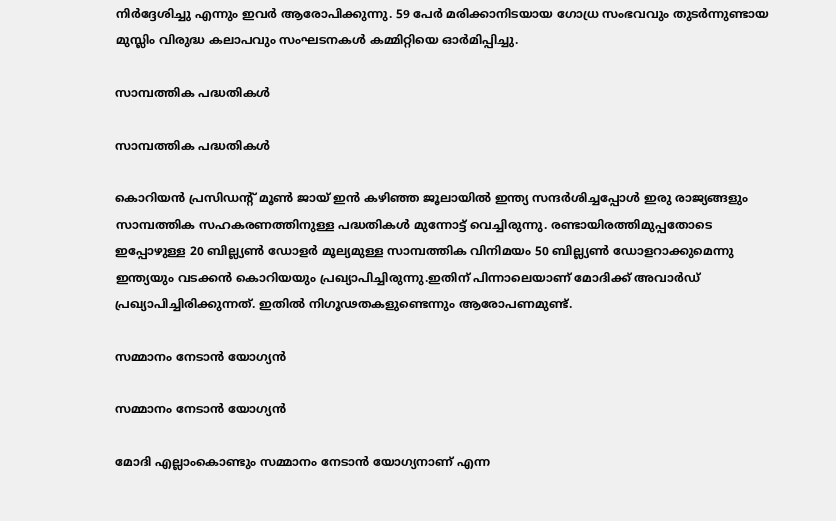നിര്‍ദ്ദേശിച്ചു എന്നും ഇവര്‍ ആരോപിക്കുന്നു. 59 പേര്‍ മരിക്കാനിടയായ ഗോധ്ര സംഭവവും തുടര്‍ന്നുണ്ടായ മുസ്ലിം വിരുദ്ധ കലാപവും സംഘടനകള്‍ കമ്മിറ്റിയെ ഓര്‍മിപ്പിച്ചു.

സാമ്പത്തിക പദ്ധതികൾ

സാമ്പത്തിക പദ്ധതികൾ

കൊറിയന്‍ പ്രസിഡന്റ് മൂണ്‍ ജായ് ഇന്‍ കഴിഞ്ഞ ജൂലായില്‍ ഇന്ത്യ സന്ദര്‍ശിച്ചപ്പോള്‍ ഇരു രാജ്യങ്ങളും സാമ്പത്തിക സഹകരണത്തിനുള്ള പദ്ധതികള്‍ മുന്നോട്ട് വെച്ചിരുന്നു. രണ്ടായിരത്തിമുപ്പതോടെ ഇപ്പോഴുള്ള 20 ബില്ല്യണ്‍ ഡോളര്‍ മൂല്യമുള്ള സാമ്പത്തിക വിനിമയം 50 ബില്ല്യണ്‍ ഡോളറാക്കുമെന്നു ഇന്ത്യയും വടക്കന്‍ കൊറിയയും പ്രഖ്യാപിച്ചിരുന്നു.ഇതിന് പിന്നാലെയാണ് മോദിക്ക് അവാർഡ് പ്രഖ്യാപിച്ചിരിക്കുന്നത്. ഇതിൽ നിഗൂഢതകളുണ്ടെന്നും ആരോപണമുണ്ട്.

സമ്മാനം നേടാന്‍ യോഗ്യൻ

സമ്മാനം നേടാന്‍ യോഗ്യൻ

മോദി എല്ലാംകൊണ്ടും സമ്മാനം നേടാന്‍ യോഗ്യനാണ് എന്ന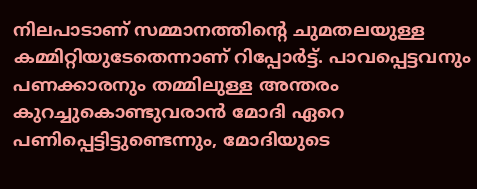നിലപാടാണ് സമ്മാനത്തിന്റെ ചുമതലയുള്ള കമ്മിറ്റിയുടേതെന്നാണ് റിപ്പോർട്ട്. പാവപ്പെട്ടവനും പണക്കാരനും തമ്മിലുള്ള അന്തരം കുറച്ചുകൊണ്ടുവരാന്‍ മോദി ഏറെ പണിപ്പെട്ടിട്ടുണ്ടെന്നും, മോദിയുടെ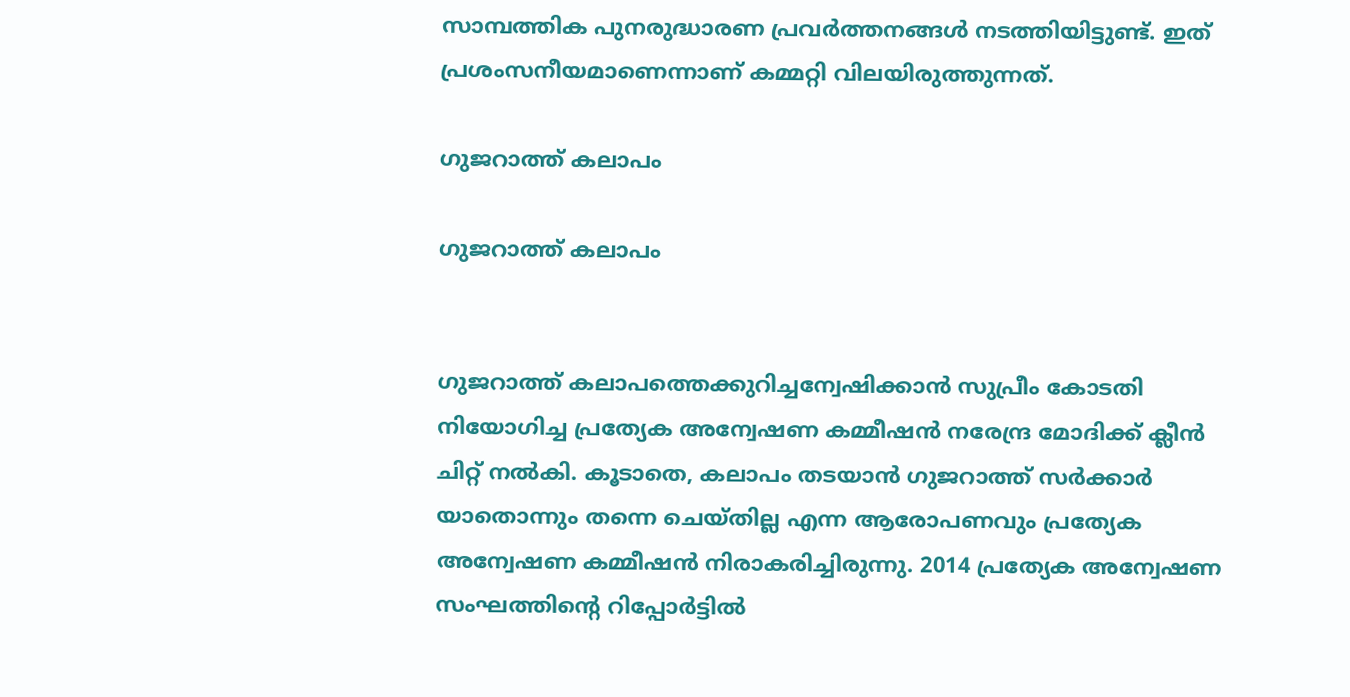സാമ്പത്തിക പുനരുദ്ധാരണ പ്രവര്‍ത്തനങ്ങള്‍ നടത്തിയിട്ടുണ്ട്. ഇത് പ്രശംസനീയമാണെന്നാണ് കമ്മറ്റി വിലയിരുത്തുന്നത്.

ഗുജറാത്ത് കലാപം

ഗുജറാത്ത് കലാപം


ഗുജറാത്ത് കലാപത്തെക്കുറിച്ചന്വേഷിക്കാൻ സുപ്രീം കോടതി നിയോഗിച്ച പ്രത്യേക അന്വേഷണ കമ്മീഷൻ നരേന്ദ്ര മോദിക്ക് ക്ലീൻ ചിറ്റ് നൽകി. കൂടാതെ, കലാപം തടയാൻ ഗുജറാത്ത് സർക്കാർ യാതൊന്നും തന്നെ ചെയ്തില്ല എന്ന ആരോപണവും പ്രത്യേക അന്വേഷണ കമ്മീഷൻ നിരാകരിച്ചിരുന്നു. 2014 പ്രത്യേക അന്വേഷണ സംഘത്തിന്റെ റിപ്പോർട്ടിൽ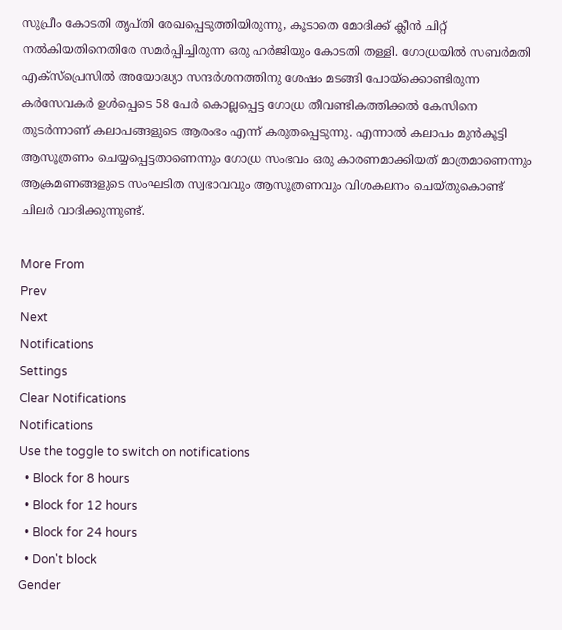സുപ്രീം കോടതി തൃപ്തി രേഖപ്പെടുത്തിയിരുന്നു, കൂടാതെ മോദിക്ക് ക്ലീൻ ചിറ്റ് നൽകിയതിനെതിരേ സമർപ്പിച്ചിരുന്ന ഒരു ഹർജിയും കോടതി തള്ളി. ഗോധ്രയിൽ സബർമതി എക്സ്പ്രെസിൽ അയോദ്ധ്യാ സന്ദർശനത്തിനു ശേഷം മടങ്ങി പോയ്‌ക്കൊണ്ടിരുന്ന കർസേവകർ ഉൾപ്പെടെ 58 പേർ കൊല്ലപ്പെട്ട ഗോധ്ര തീവണ്ടികത്തിക്കൽ കേസിനെ തുടർന്നാണ് കലാപങ്ങളുടെ ആരംഭം എന്ന് കരുതപ്പെടുന്നു. എന്നാൽ കലാപം മുൻകൂട്ടി ആസൂത്രണം ചെയ്യപ്പെട്ടതാണെന്നും ഗോധ്ര സംഭവം ഒരു കാരണമാക്കിയത് മാത്രമാണെന്നും ആക്രമണങ്ങളുടെ സംഘടിത സ്വഭാവവും ആസൂത്രണവും വിശകലനം ചെയ്തുകൊണ്ട് ചിലർ വാദിക്കുന്നുണ്ട്.

More From
Prev
Next
Notifications
Settings
Clear Notifications
Notifications
Use the toggle to switch on notifications
  • Block for 8 hours
  • Block for 12 hours
  • Block for 24 hours
  • Don't block
Gender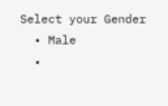Select your Gender
  • Male
  •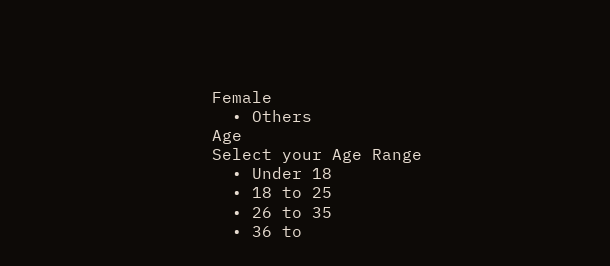Female
  • Others
Age
Select your Age Range
  • Under 18
  • 18 to 25
  • 26 to 35
  • 36 to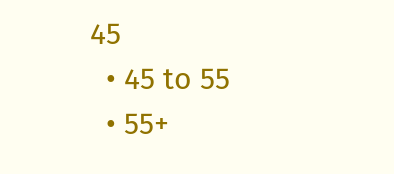45
  • 45 to 55
  • 55+